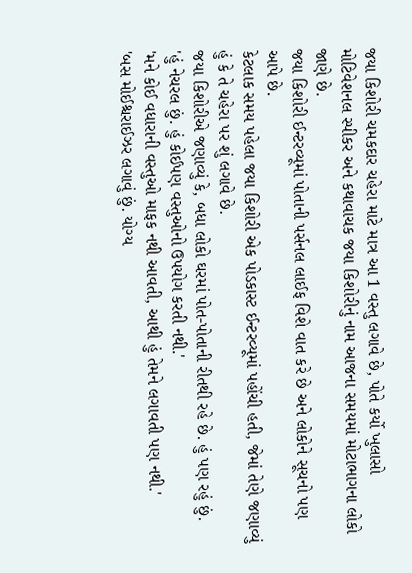જયા કિશોરી ચમકદાર ચહેરા માટે માત્ર આ 1 વસ્તુ લગાવે છે, પોતે કર્યો ખુલાસો
મોટિવેશનલ સ્પીકર અને કથાવાચક જયા કિશોરીનું નામ આજના સમયમાં મોટાભાગના લોકો જાણે છે.
જયા કિશોરી ઈન્ટરવ્યૂમાં પોતાની પર્સનલ લાઈફ વિશે વાત કરે છે અને લોકોને સૂચનો પણ આપે છે.
કેટલાક સમય પહેલા જયા કિશોરી એક પોડકાસ્ટ ઈન્ટરવ્યૂમાં પહોંચી હતી, જેમાં તેણે જણાવ્યું હું કે તે ચહેરા પર શું લગાવે છે.
જયા કિશોરીએ જણાવ્યું કે, બધા લોકો ઘરમાં પોત-પોતાની રીતથી રહે છે. હું પણ રહું છું.
'હું નેચરલ છું. હું કોઈપણ વસ્તુઓનો ઉપયોગ કરતી નથી.'
'મને કોઈ વધારાની વસ્તુઓ માફક નથી આવતી, આથી હું તેમને લગાવતી પણ નથી.'
'બસ મોઈશ્ચરાઈઝર લગાવું છું. યોગ્ય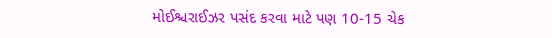મોઈશ્ચરાઈઝર પસંદ કરવા માટે પણ 10-15 ચેક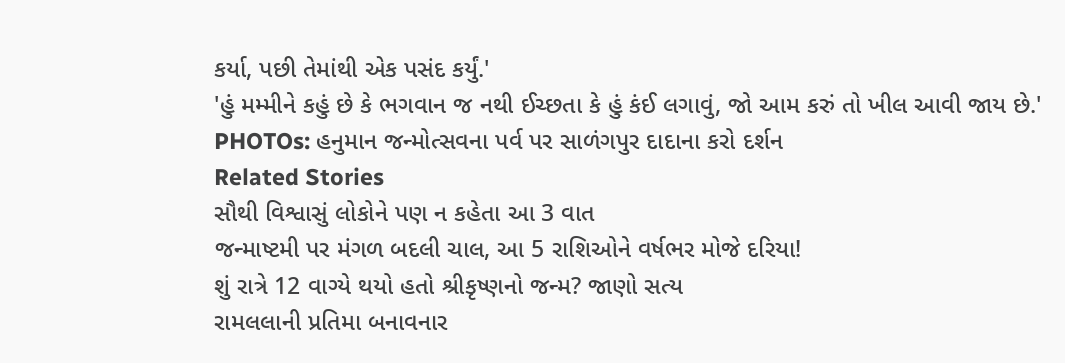કર્યા, પછી તેમાંથી એક પસંદ કર્યું.'
'હું મમ્મીને કહું છે કે ભગવાન જ નથી ઈચ્છતા કે હું કંઈ લગાવું, જો આમ કરું તો ખીલ આવી જાય છે.'
PHOTOs: હનુમાન જન્મોત્સવના પર્વ પર સાળંગપુર દાદાના કરો દર્શન
Related Stories
સૌથી વિશ્વાસું લોકોને પણ ન કહેતા આ 3 વાત
જન્માષ્ટમી પર મંગળ બદલી ચાલ, આ 5 રાશિઓને વર્ષભર મોજે દરિયા!
શું રાત્રે 12 વાગ્યે થયો હતો શ્રીકૃષ્ણનો જન્મ? જાણો સત્ય
રામલલાની પ્રતિમા બનાવનાર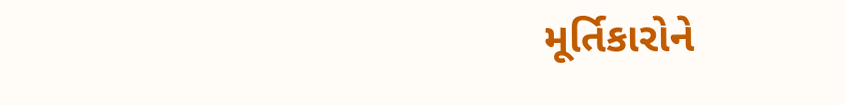મૂર્તિકારોને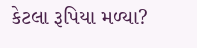કેટલા રૂપિયા મળ્યા?